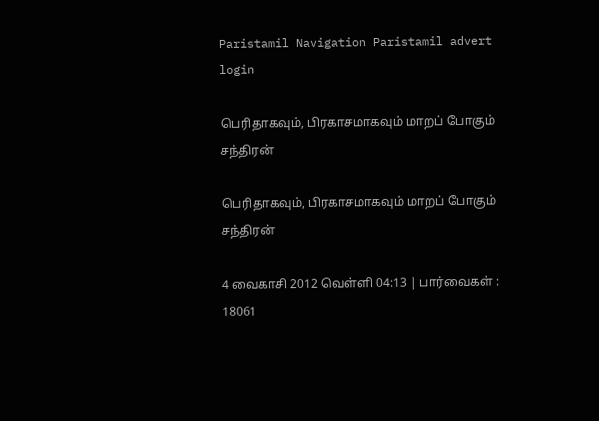Paristamil Navigation Paristamil advert login

பெரிதாகவும், பிரகாசமாகவும் மாறப் போகும் சந்திரன்

பெரிதாகவும், பிரகாசமாகவும் மாறப் போகும் சந்திரன்

4 வைகாசி 2012 வெள்ளி 04:13 | பார்வைகள் : 18061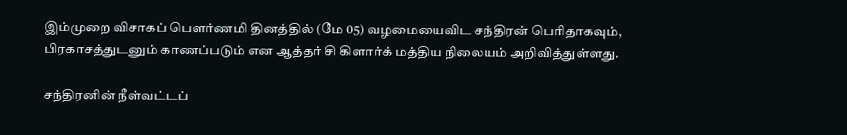இம்முறை விசாகப் பௌர்ணமி தினத்தில் (மே 05) வழமையைவிட சந்திரன் பெரிதாகவும், பிரகாசத்துடனும் காணப்படும் என ஆத்தர் சி கிளார்க் மத்திய நிலையம் அறிவித்துள்ளது.

சந்திரனின் நீள்வட்டப்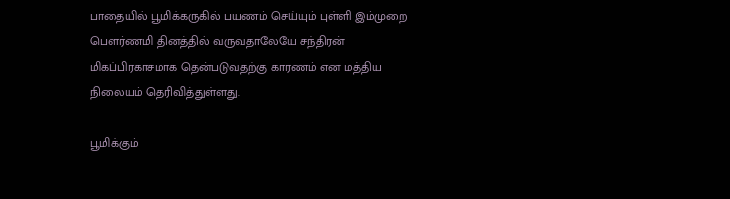பாதையில் பூமிக்கருகில் பயணம் செய்யும் புள்ளி இம்முறை பௌர்ணமி தினத்தில் வருவதாலேயே சந்திரன் மிகப்பிரகாசமாக தென்படுவதற்கு காரணம் என மத்திய நிலையம் தெரிவித்துள்ளது.

பூமிக்கும்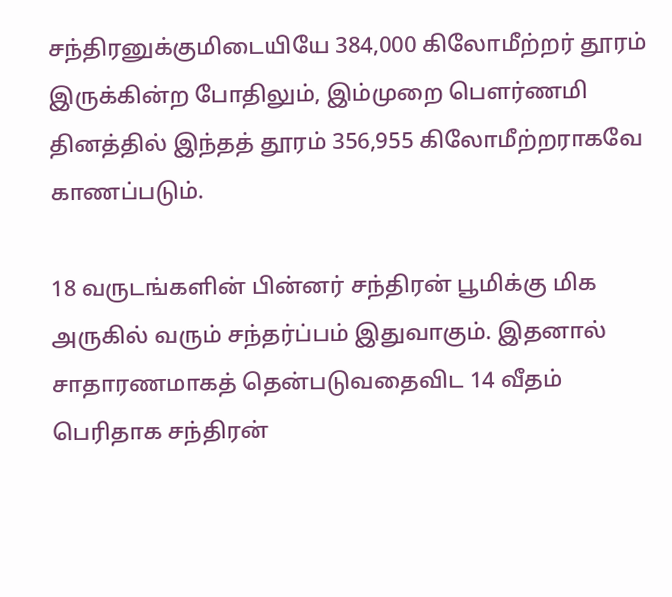சந்திரனுக்குமிடையியே 384,000 கிலோமீற்றர் தூரம் இருக்கின்ற போதிலும், இம்முறை பௌர்ணமி தினத்தில் இந்தத் தூரம் 356,955 கிலோமீற்றராகவே காணப்படும்.

18 வருடங்களின் பின்னர் சந்திரன் பூமிக்கு மிக அருகில் வரும் சந்தர்ப்பம் இதுவாகும். இதனால் சாதாரணமாகத் தென்படுவதைவிட 14 வீதம் பெரிதாக சந்திரன்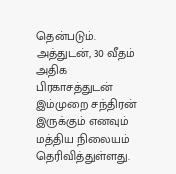தென்படும். அத்துடன், 30 வீதம் அதிக பிரகாசத்துடன் இம்முறை சந்திரன் இருக்கும் எனவும் மத்திய நிலையம் தெரிவித்துள்ளது.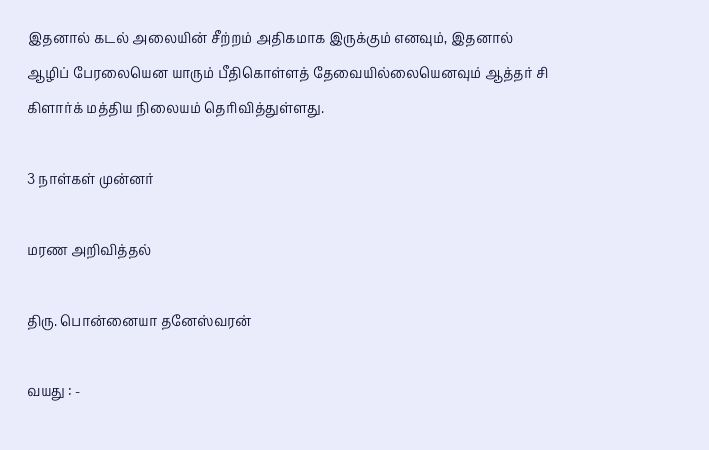இதனால் கடல் அலையின் சீற்றம் அதிகமாக இருக்கும் எனவும், இதனால் ஆழிப் பேரலையென யாரும் பீதிகொள்ளத் தேவையில்லையெனவும் ஆத்தர் சி கிளார்க் மத்திய நிலையம் தெரிவித்துள்ளது.

3 நாள்கள் முன்னர்

மரண அறிவித்தல்

திரு. பொன்னையா தனேஸ்வரன்

வயது : -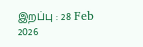இறப்பு : 28 Feb 2026